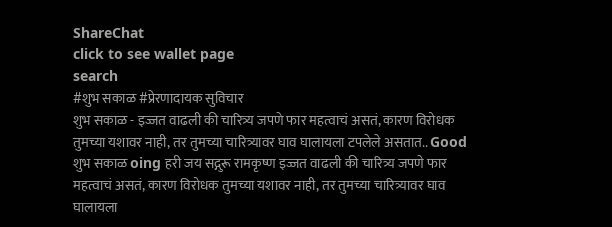ShareChat
click to see wallet page
search
#शुभ सकाळ #प्रेरणादायक सुविचार
शुभ सकाळ - इज्जत वाढली की चारित्र्य जपणे फार महत्वाचं असतं, कारण विरोधक तुमच्या यशावर नाही, तर तुमच्या चारित्र्यावर घाव घालायला टपलेले असतात.. Good शुभ सकाळ oing हरी जय सद्गुरू रामकृष्ण इज्जत वाढली की चारित्र्य जपणे फार महत्वाचं असतं, कारण विरोधक तुमच्या यशावर नाही, तर तुमच्या चारित्र्यावर घाव घालायला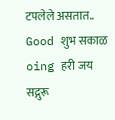टपलेले असतात.. Good शुभ सकाळ oing हरी जय सद्गुरू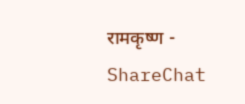रामकृष्ण - ShareChat